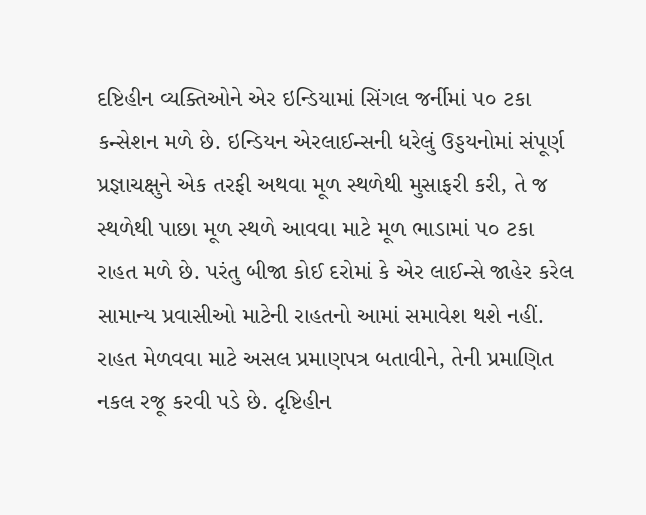દષ્ટિહીન વ્યક્તિઓને એર ઇન્ડિયામાં સિંગલ જર્નીમાં ૫૦ ટકા કન્સેશન મળે છે. ઇન્ડિયન એરલાઈન્સની ધરેલું ઉડ્ડયનોમાં સંપૂર્ણ પ્રજ્ઞાચક્ષુને એક તરફી અથવા મૂળ સ્થળેથી મુસાફરી કરી, તે જ સ્થળેથી પાછા મૂળ સ્થળે આવવા માટે મૂળ ભાડામાં ૫૦ ટકા રાહત મળે છે. પરંતુ બીજા કોઈ દરોમાં કે એર લાઈન્સે જાહેર કરેલ સામાન્ય પ્રવાસીઓ માટેની રાહતનો આમાં સમાવેશ થશે નહીં. રાહત મેળવવા માટે અસલ પ્રમાણપત્ર બતાવીને, તેની પ્રમાણિત નકલ રજૂ કરવી પડે છે. દૃષ્ટિહીન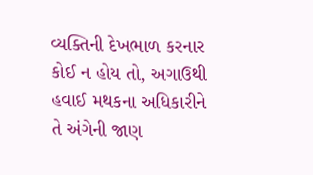વ્યક્તિની દેખભાળ કરનાર કોઈ ન હોય તો, અગાઉથી હવાઈ મથકના અધિકારીને તે અંગેની જાણ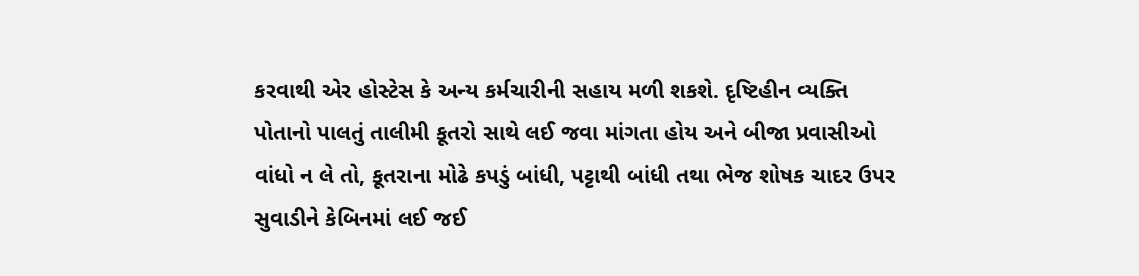કરવાથી એર હોસ્ટેસ કે અન્ય કર્મચારીની સહાય મળી શકશે. દૃષ્ટિહીન વ્યક્તિ પોતાનો પાલતું તાલીમી કૂતરો સાથે લઈ જવા માંગતા હોય અને બીજા પ્રવાસીઓ વાંધો ન લે તો, કૂતરાના મોઢે કપડું બાંધી, પટ્ટાથી બાંધી તથા ભેજ શોષક ચાદર ઉપર સુવાડીને કેબિનમાં લઈ જઈ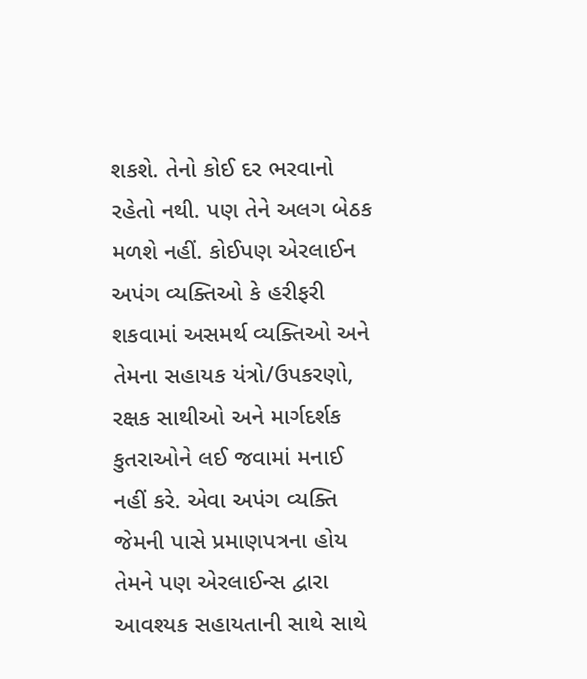શકશે. તેનો કોઈ દર ભરવાનો રહેતો નથી. પણ તેને અલગ બેઠક મળશે નહીં. કોઈપણ એરલાઈન અપંગ વ્યક્તિઓ કે હરીફરી શકવામાં અસમર્થ વ્યક્તિઓ અને તેમના સહાયક યંત્રો/ઉપકરણો, રક્ષક સાથીઓ અને માર્ગદર્શક કુતરાઓને લઈ જવામાં મનાઈ નહીં કરે. એવા અપંગ વ્યક્તિ જેમની પાસે પ્રમાણપત્રના હોય તેમને પણ એરલાઈન્સ દ્વારા આવશ્યક સહાયતાની સાથે સાથે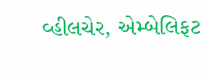વ્હીલચેર, એમ્બેલિફટ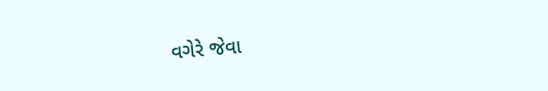વગેરે જેવા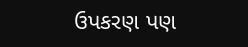ઉપકરણ પણ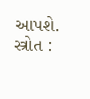આપશે. સ્ત્રોત :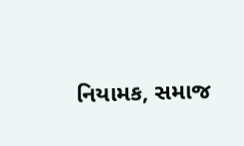નિયામક, સમાજ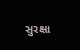સુરક્ષા